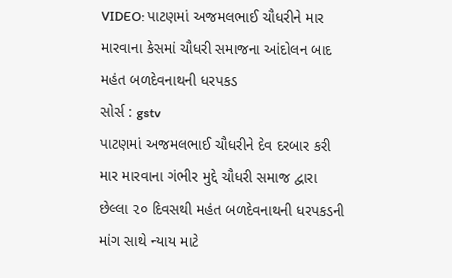VIDEO: પાટણમાં અજમલભાઈ ચૌધરીને માર મારવાના કેસમાં ચૌધરી સમાજના આંદોલન બાદ મહંત બળદેવનાથની ધરપકડ
સોર્સ : gstv
પાટણમાં અજમલભાઈ ચૌધરીને દેવ દરબાર કરી માર મારવાના ગંભીર મુદ્દે ચૌધરી સમાજ દ્વારા છેલ્લા ૨૦ દિવસથી મહંત બળદેવનાથની ધરપકડની માંગ સાથે ન્યાય માટે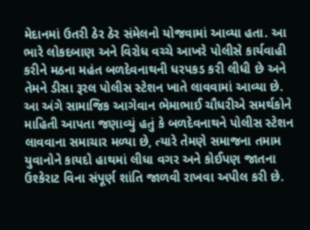મેદાનમાં ઉતરી ઠેર ઠેર સંમેલનો યોજવામાં આવ્યા હતા. આ ભારે લોકદબાણ અને વિરોધ વચ્ચે આખરે પોલીસે કાર્યવાહી કરીને મઠના મહંત બળદેવનાથની ધરપકડ કરી લીધી છે અને તેમને ડીસા રૂરલ પોલીસ સ્ટેશન ખાતે લાવવામાં આવ્યા છે. આ અંગે સામાજિક આગેવાન ભેમાભાઈ ચૌધરીએ સમર્થકોને માહિતી આપતા જણાવ્યું હતું કે બળદેવનાથને પોલીસ સ્ટેશન લાવવાના સમાચાર મળ્યા છે, ત્યારે તેમણે સમાજના તમામ યુવાનોને કાયદો હાથમાં લીધા વગર અને કોઈપણ જાતના ઉશ્કેરાટ વિના સંપૂર્ણ શાંતિ જાળવી રાખવા અપીલ કરી છે.